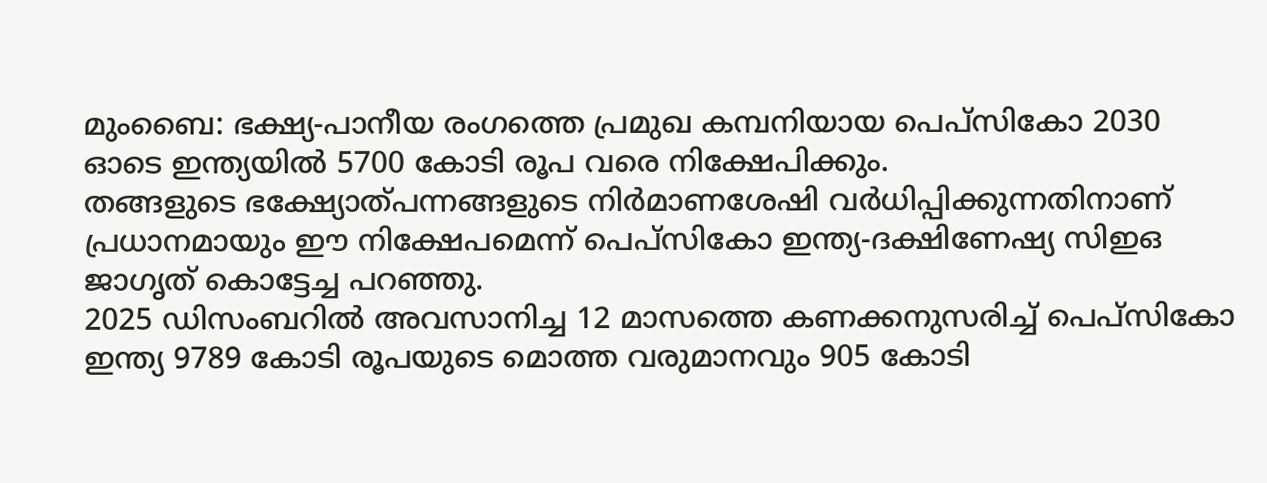മുംബൈ: ഭക്ഷ്യ-പാനീയ രംഗത്തെ പ്രമുഖ കമ്പനിയായ പെപ്സികോ 2030 ഓടെ ഇന്ത്യയിൽ 5700 കോടി രൂപ വരെ നിക്ഷേപിക്കും.
തങ്ങളുടെ ഭക്ഷ്യോത്പന്നങ്ങളുടെ നിർമാണശേഷി വർധിപ്പിക്കുന്നതിനാണ് പ്രധാനമായും ഈ നിക്ഷേപമെന്ന് പെപ്സികോ ഇന്ത്യ-ദക്ഷിണേഷ്യ സിഇഒ ജാഗൃത് കൊട്ടേച്ച പറഞ്ഞു.
2025 ഡിസംബറിൽ അവസാനിച്ച 12 മാസത്തെ കണക്കനുസരിച്ച് പെപ്സികോ ഇന്ത്യ 9789 കോടി രൂപയുടെ മൊത്ത വരുമാനവും 905 കോടി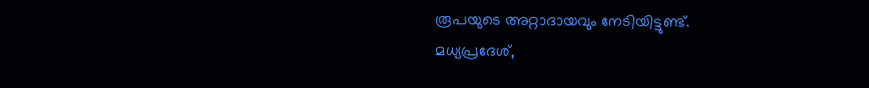രൂപയുടെ അറ്റാദായവും നേടിയിട്ടുണ്ട്.
മധ്യപ്രദേശ്,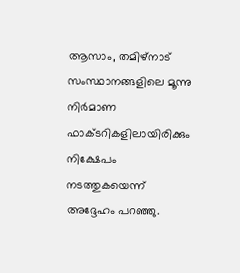ആസാം, തമിഴ്നാട് സംസ്ഥാനങ്ങളിലെ മൂന്നു നിർമാണ ഫാക്ടറികളിലായിരിക്കും നിക്ഷേപം നടത്തുകയെന്ന് അദ്ദേഹം പറഞ്ഞു.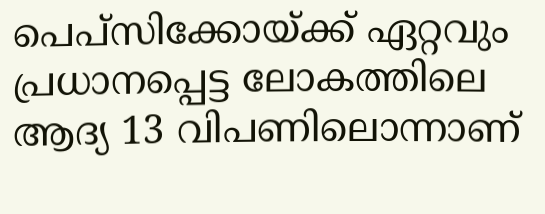പെപ്സിക്കോയ്ക്ക് ഏറ്റവും പ്രധാനപ്പെട്ട ലോകത്തിലെ ആദ്യ 13 വിപണിലൊന്നാണ്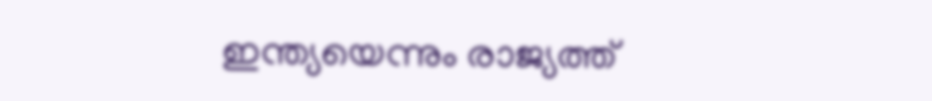ഇന്ത്യയെന്നും രാജ്യത്ത്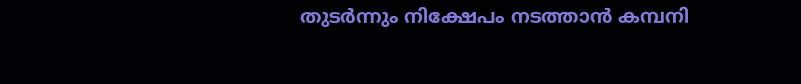തുടർന്നും നിക്ഷേപം നടത്താൻ കമ്പനി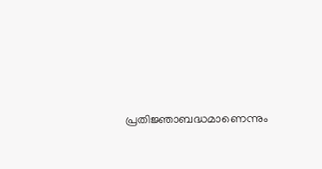പ്രതിജ്ഞാബദ്ധമാണെന്നും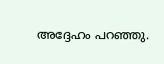അദ്ദേഹം പറഞ്ഞു.